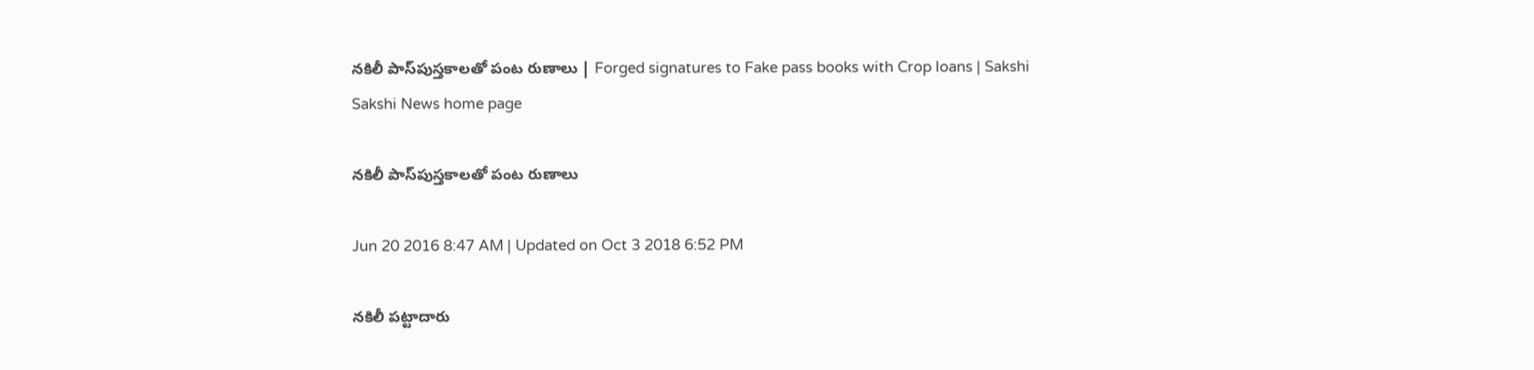నకిలీ పాస్‌పుస్తకాలతో పంట రుణాలు | Forged signatures to Fake pass books with Crop loans | Sakshi
Sakshi News home page

నకిలీ పాస్‌పుస్తకాలతో పంట రుణాలు

Jun 20 2016 8:47 AM | Updated on Oct 3 2018 6:52 PM

నకిలీ పట్టాదారు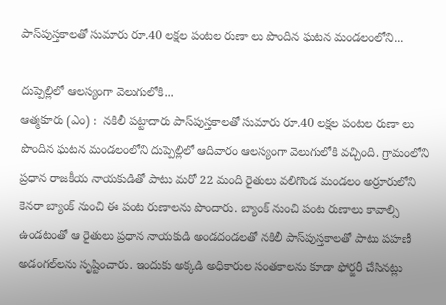పాస్‌పుస్తకాలతో సుమారు రూ.40 లక్షల పంటల రుణా లు పొందిన ఘటన మండలంలోని...

దుప్పెల్లిలో ఆలస్యంగా వెలుగులోకి...
ఆత్మకూరు (ఎం) :  నకిలీ పట్టాదారు పాస్‌పుస్తకాలతో సుమారు రూ.40 లక్షల పంటల రుణా లు పొందిన ఘటన మండలంలోని దుప్పెల్లిలో ఆదివారం ఆలస్యంగా వెలుగులోకి వచ్చింది. గ్రామంలోని ప్రధాన రాజకీయ నాయకుడితో పాటు మరో 22 మంది రైతులు వలిగొండ మండలం అర్రూరులోని కెనరా బ్యాంక్ నుంచి ఈ పంట రుణాలను పొందారు. బ్యాంక్ నుంచి పంట రుణాలు కావాల్సి ఉండటంతో ఆ రైతులు ప్రధాన నాయకుడి అండదండలతో నకిలీ పాస్‌పుస్తకాలతో పాటు పహణీ  అడంగల్‌లను సృష్టించారు. ఇందుకు అక్కడి అధికారుల సంతకాలను కూడా ఫోర్జరీ చేసినట్లు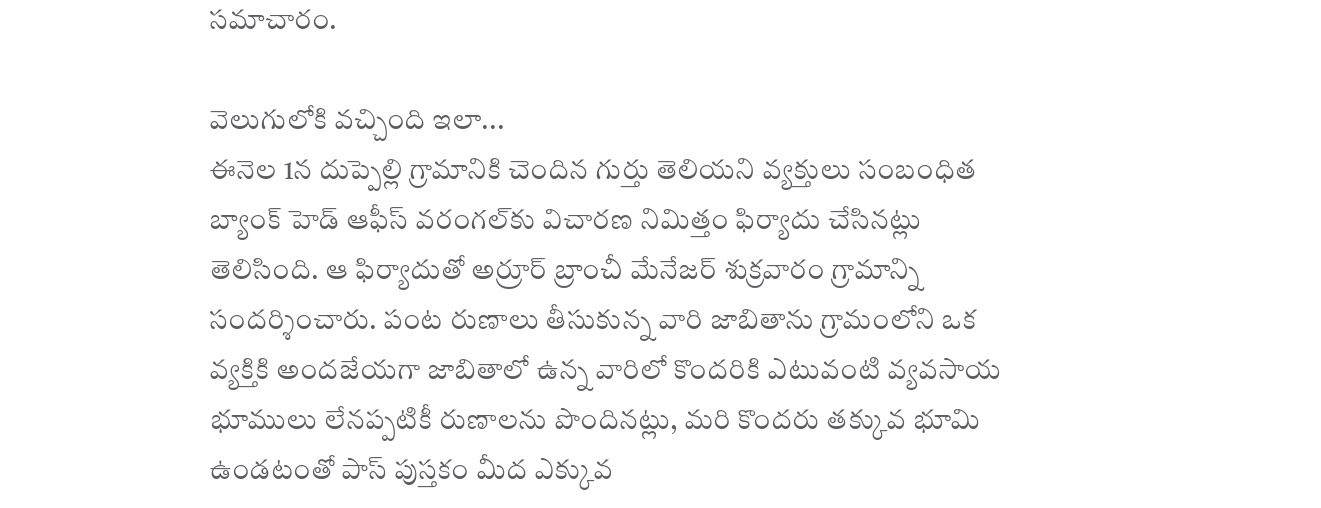సమాచారం.

వెలుగులోకి వచ్చింది ఇలా...
ఈనెల 1న దుప్పెల్లి గ్రామానికి చెందిన గుర్తు తెలియని వ్యక్తులు సంబంధిత బ్యాంక్ హెడ్ ఆఫీస్ వరంగల్‌కు విచారణ నిమిత్తం ఫిర్యాదు చేసినట్లు తెలిసింది. ఆ ఫిర్యాదుతో అర్రూర్ బ్రాంచీ మేనేజర్ శుక్రవారం గ్రామాన్ని సందర్శించారు. పంట రుణాలు తీసుకున్న వారి జాబితాను గ్రామంలోని ఒక వ్యక్తికి అందజేయగా జాబితాలో ఉన్న వారిలో కొందరికి ఎటువంటి వ్యవసాయ భూములు లేనప్పటికీ రుణాలను పొందినట్లు, మరి కొందరు తక్కువ భూమి ఉండటంతో పాస్ పుస్తకం మీద ఎక్కువ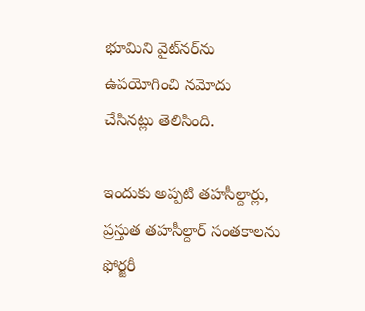భూమిని వైట్‌నర్‌ను ఉపయోగించి నమోదు చేసినట్లు తెలిసింది.

ఇందుకు అప్పటి తహసీల్దార్లు, ప్రస్తుత తహసీల్దార్ సంతకాలను ఫోర్జరీ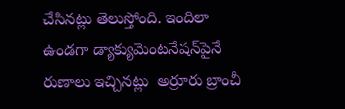చేసినట్లు తెలుస్తోంది. ఇందిలా ఉండగా డ్యాక్యుమెంటనేషన్‌పైనే రుణాలు ఇచ్చినట్లు  అర్రూరు బ్రాంచీ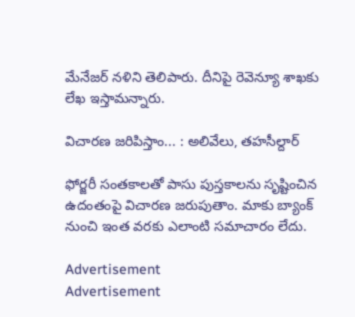మేనేజర్ నళిని తెలిపారు. దీనిపై రెవెన్యూ శాఖకు లేఖ ఇస్తామన్నారు.

విచారణ జరిపిస్తాం... : అలివేలు, తహసీల్దార్

ఫోర్జరీ సంతకాలతో పాసు పుస్తకాలను సృష్టించిన ఉదంతంపై విచారణ జరుపుతాం. మాకు బ్యాంక్ నుంచి ఇంత వరకు ఎలాంటి సమాచారం లేదు.

Advertisement
Advertisement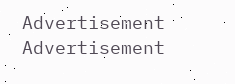Advertisement
Advertisement